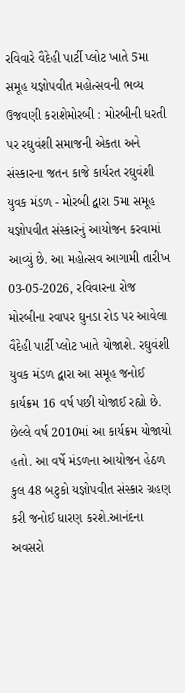રવિવારે વૈદેહી પાર્ટી પ્લોટ ખાતે 5મા સમૂહ યજ્ઞોપવીત મહોત્સવની ભવ્ય ઉજવણી કરાશેમોરબી : મોરબીની ધરતી પર રઘુવંશી સમાજની એકતા અને સંસ્કારના જતન કાજે કાર્યરત રઘુવંશી યુવક મંડળ - મોરબી દ્વારા 5મા સમૂહ યજ્ઞોપવીત સંસ્કારનું આયોજન કરવામાં આવ્યું છે. આ મહોત્સવ આગામી તારીખ 03-05-2026, રવિવારના રોજ મોરબીના રવાપર ઘુનડા રોડ પર આવેલા વૈદેહી પાર્ટી પ્લોટ ખાતે યોજાશે. રઘુવંશી યુવક મંડળ દ્વારા આ સમૂહ જનોઈ કાર્યક્રમ 16 વર્ષ પછી યોજાઈ રહ્યો છે. છેલ્લે વર્ષ 2010માં આ કાર્યક્રમ યોજાયો હતો. આ વર્ષે મંડળના આયોજન હેઠળ કુલ 48 બટુકો યજ્ઞોપવીત સંસ્કાર ગ્રહણ કરી જનોઈ ધારણ કરશે.આનંદના અવસરો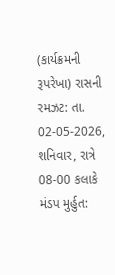(કાર્યક્રમની રૂપરેખા) રાસની રમઝટ: તા. 02-05-2026, શનિવાર, રાત્રે 08-00 કલાકે મંડપ મુર્હુત: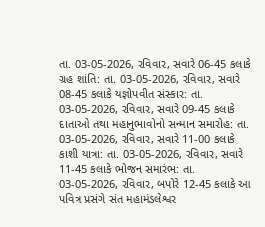તા. 03-05-2026, રવિવાર, સવારે 06-45 કલાકે ગ્રહ શાંતિ: તા. 03-05-2026, રવિવાર, સવારે 08-45 કલાકે યજ્ઞોપવીત સંસ્કાર: તા. 03-05-2026, રવિવાર, સવારે 09-45 કલાકે દાતાઓ તથા મહાનુભાવોનો સન્માન સમારોહ: તા. 03-05-2026, રવિવાર, સવારે 11-00 કલાકે કાશી યાત્રા: તા. 03-05-2026, રવિવાર, સવારે 11-45 કલાકે ભોજન સમારંભ: તા. 03-05-2026, રવિવાર, બપોરે 12-45 કલાકે આ પવિત્ર પ્રસંગે સંત મહામંડલેશ્વર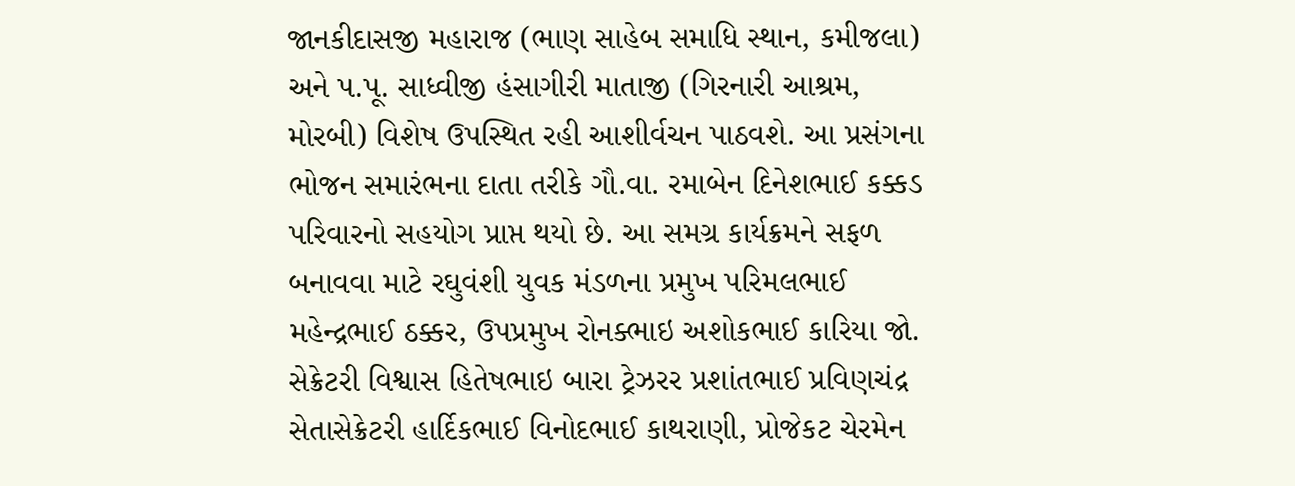જાનકીદાસજી મહારાજ (ભાણ સાહેબ સમાધિ સ્થાન, કમીજલા) અને પ.પૂ. સાધ્વીજી હંસાગીરી માતાજી (ગિરનારી આશ્રમ, મોરબી) વિશેષ ઉપસ્થિત રહી આશીર્વચન પાઠવશે. આ પ્રસંગના ભોજન સમારંભના દાતા તરીકે ગૌ.વા. રમાબેન દિનેશભાઈ કક્કડ પરિવારનો સહયોગ પ્રાપ્ત થયો છે. આ સમગ્ર કાર્યક્રમને સફળ બનાવવા માટે રઘુવંશી યુવક મંડળના પ્રમુખ પરિમલભાઈ મહેન્દ્રભાઈ ઠક્કર, ઉપપ્રમુખ રોનક્ભાઇ અશોકભાઈ કારિયા જો. સેક્રેટરી વિશ્વાસ હિતેષભાઇ બારા ટ્રેઝરર પ્રશાંતભાઈ પ્રવિણચંદ્ર સેતાસેક્રેટરી હાર્દિકભાઈ વિનોદભાઈ કાથરાણી, પ્રોજેકટ ચેરમેન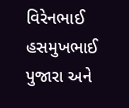વિરેનભાઈ હસમુખભાઈ પુજારા અને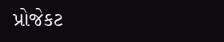પ્રોજેકટ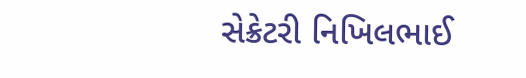સેક્રેટરી નિખિલભાઈ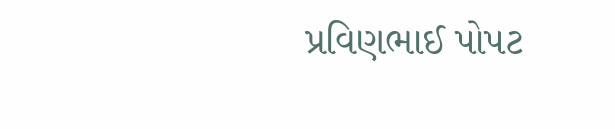પ્રવિણભાઈ પોપટ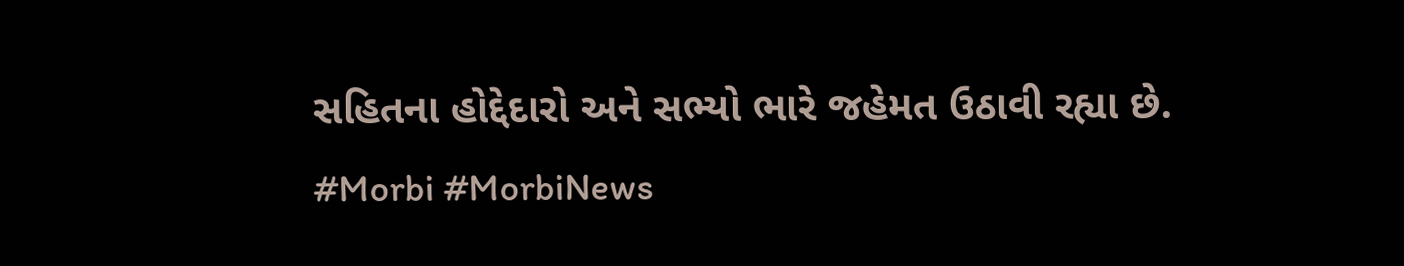સહિતના હોદ્દેદારો અને સભ્યો ભારે જહેમત ઉઠાવી રહ્યા છે. #Morbi #MorbiNews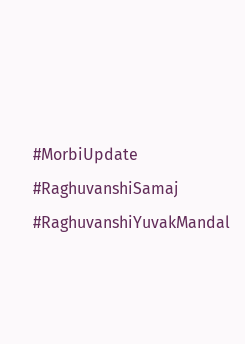#MorbiUpdate #RaghuvanshiSamaj #RaghuvanshiYuvakMandal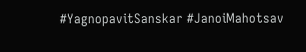#YagnopavitSanskar #JanoiMahotsav